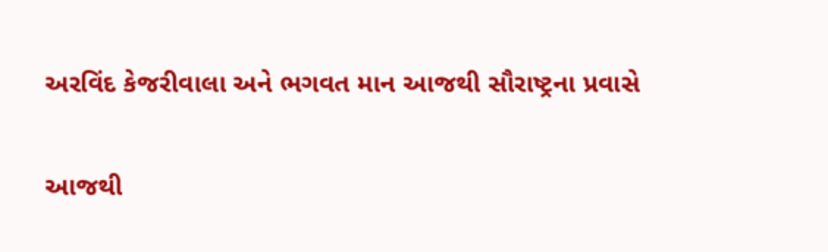અરવિંદ કેજરીવાલા અને ભગવત માન આજથી સૌરાષ્ટ્રના પ્રવાસે

આજથી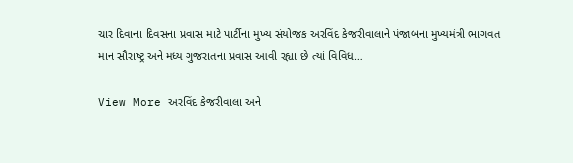ચાર દિવાના દિવસના પ્રવાસ માટે પાર્ટીના મુખ્ય સંયોજક અરવિંદ કેજરીવાલાને પંજાબના મુખ્યમંત્રી ભાગવત માન સૌરાષ્ટ્ર અને મધ્ય ગુજરાતના પ્રવાસ આવી રહ્યા છે ત્યાં વિવિધ…

View More અરવિંદ કેજરીવાલા અને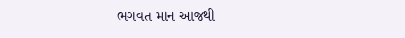ભગવત માન આજથી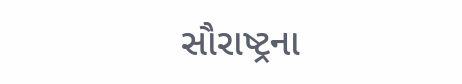સૌરાષ્ટ્રના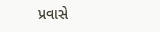પ્રવાસે